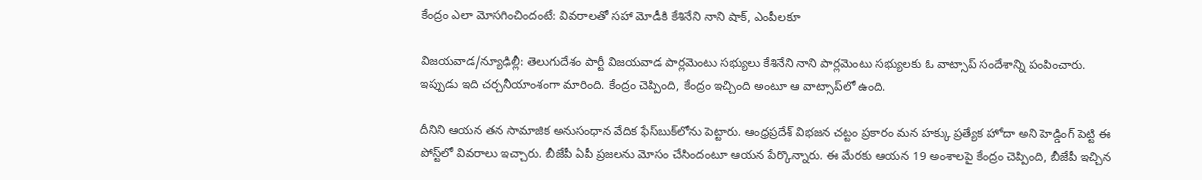కేంద్రం ఎలా మోసగించిందంటే: వివరాలతో సహా మోడీకి కేశినేని నాని షాక్, ఎంపీలకూ

విజయవాడ/న్యూఢిల్లీ: తెలుగుదేశం పార్టీ విజయవాడ పార్లమెంటు సభ్యులు కేశినేని నాని పార్లమెంటు సభ్యులకు ఓ వాట్సాప్ సందేశాన్ని పంపించారు. ఇప్పుడు ఇది చర్చనీయాంశంగా మారింది. కేంద్రం చెప్పింది, కేంద్రం ఇచ్చింది అంటూ ఆ వాట్సాప్‌లో ఉంది.

దీనిని ఆయన తన సామాజిక అనుసంధాన వేదిక ఫేస్‌బుక్‌లోను పెట్టారు. ఆంధ్రప్రదేశ్ విభజన చట్టం ప్రకారం మన హక్కు ప్రత్యేక హోదా అని హెడ్డింగ్ పెట్టి ఈ పోస్ట్‌లో వివరాలు ఇచ్చారు. బీజేపీ ఏపీ ప్రజలను మోసం చేసిందంటూ ఆయన పేర్కొన్నారు. ఈ మేరకు ఆయన 19 అంశాలపై కేంద్రం చెప్పింది, బీజేపీ ఇచ్చిన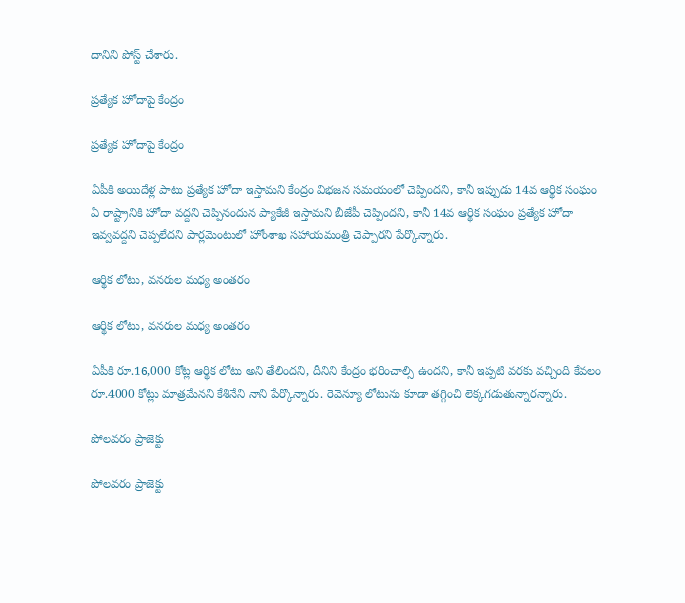దానిని పోస్ట్ చేశారు.

ప్రత్యేక హోదాపై కేంద్రం

ప్రత్యేక హోదాపై కేంద్రం

ఏపీకి అయిదేళ్ల పాటు ప్రత్యేక హోదా ఇస్తామని కేంద్రం విభజన సమయంలో చెప్పిందని, కానీ ఇప్పుడు 14వ ఆర్థిక సంఘం ఏ రాష్ట్రానికి హోదా వద్దని చెప్పినందున ప్యాకేజీ ఇస్తామని బీజేపీ చెప్పిందని, కానీ 14వ ఆర్థిక సంఘం ప్రత్యేక హోదా ఇవ్వవద్దని చెప్పలేదని పార్లమెంటులో హోంశాఖ సహాయమంత్రి చెప్పారని పేర్కొన్నారు.

ఆర్థిక లోటు, వనరుల మధ్య అంతరం

ఆర్థిక లోటు, వనరుల మధ్య అంతరం

ఏపీకి రూ.16,000 కోట్ల ఆర్థిక లోటు అని తేలిందని, దీనిని కేంద్రం భరించాల్సి ఉందని, కానీ ఇప్పటి వరకు వచ్చింది కేవలం రూ.4000 కోట్లు మాత్రమేనని కేశినేని నాని పేర్కొన్నారు. రెవెన్యూ లోటును కూడా తగ్గించి లెక్కగడుతున్నారన్నారు.

పోలవరం ప్రాజెక్టు

పోలవరం ప్రాజెక్టు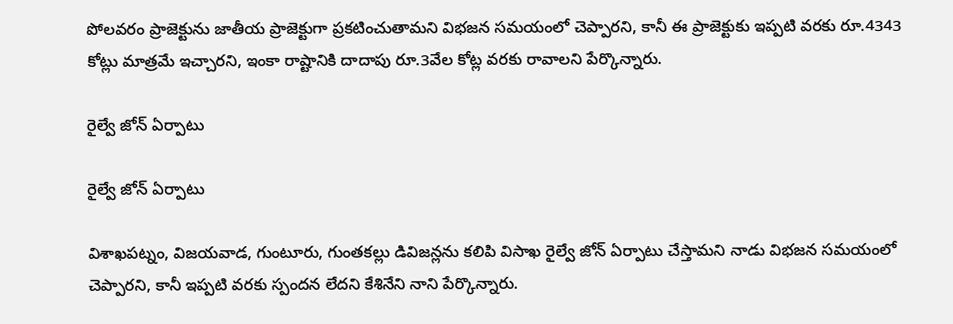పోలవరం ప్రాజెక్టును జాతీయ ప్రాజెక్టుగా ప్రకటించుతామని విభజన సమయంలో చెప్పారని, కానీ ఈ ప్రాజెక్టుకు ఇప్పటి వరకు రూ.4343 కోట్లు మాత్రమే ఇచ్చారని, ఇంకా రాష్టానికి దాదాపు రూ.3వేల కోట్ల వరకు రావాలని పేర్కొన్నారు.

రైల్వే జోన్ ఏర్పాటు

రైల్వే జోన్ ఏర్పాటు

విశాఖపట్నం, విజయవాడ, గుంటూరు, గుంతకల్లు డివిజన్లను కలిపి విసాఖ రైల్వే జోన్ ఏర్పాటు చేస్తామని నాడు విభజన సమయంలో చెప్పారని, కానీ ఇప్పటి వరకు స్పందన లేదని కేశినేని నాని పేర్కొన్నారు.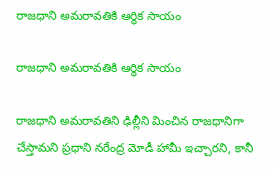రాజధాని అమరావతికి ఆర్థిక సాయం

రాజధాని అమరావతికి ఆర్థిక సాయం

రాజధాని అమరావతిని ఢిల్లీని మించిన రాజధానిగా చేస్తామని ప్రధాని నరేంద్ర మోడీ హామీ ఇచ్చారని, కానీ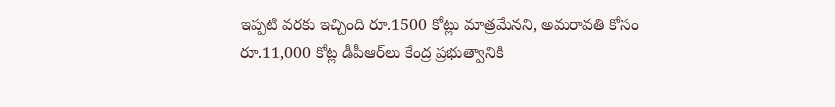ఇప్పటి వరకు ఇచ్చింది రూ.1500 కోట్లు మాత్రమేనని, అమరావతి కోసం రూ.11,000 కోట్ల డీపీఆర్‌లు కేంద్ర ప్రభుత్వానికి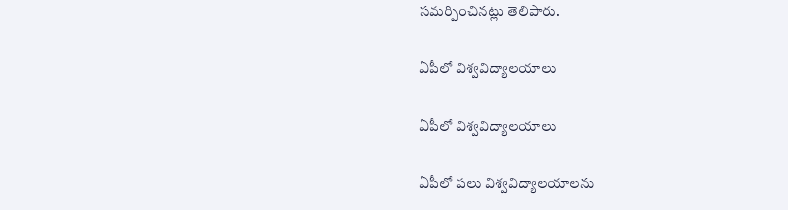సమర్పించినట్లు తెలిపారు.

ఏపీలో విశ్వవిద్యాలయాలు

ఏపీలో విశ్వవిద్యాలయాలు

ఏపీలో పలు విశ్వవిద్యాలయాలను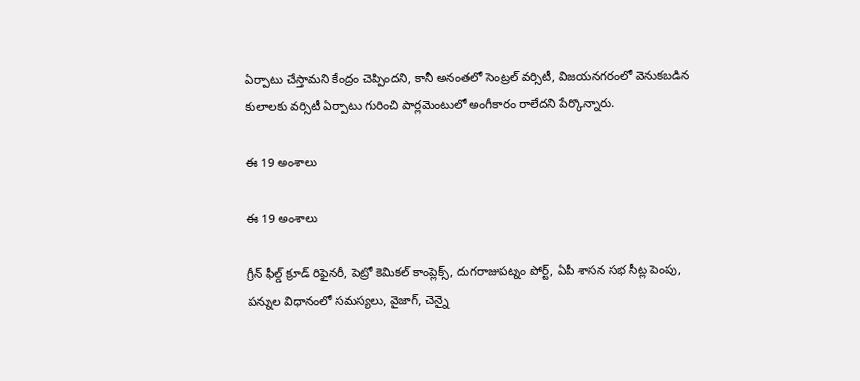ఏర్పాటు చేస్తామని కేంద్రం చెప్పిందని, కానీ అనంతలో సెంట్రల్ వర్సిటీ, విజయనగరంలో వెనుకబడిన కులాలకు వర్సిటీ ఏర్పాటు గురించి పార్లమెంటులో అంగీకారం రాలేదని పేర్కొన్నారు.

ఈ 19 అంశాలు

ఈ 19 అంశాలు

గ్రీన్ ఫీల్డ్ క్రూడ్ రిఫైనరీ, పెట్రో కెమికల్ కాంప్లెక్స్, దుగరాజుపట్నం పోర్ట్, ఏపీ శాసన సభ సీట్ల పెంపు, పన్నుల విధానంలో సమస్యలు, వైజాగ్, చెన్నై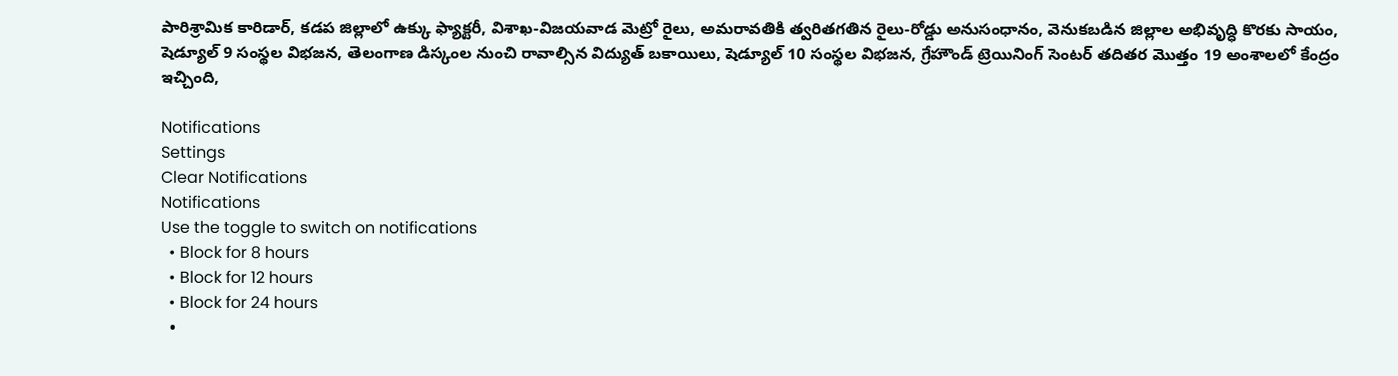పారిశ్రామిక కారిడార్, కడప జిల్లాలో ఉక్కు ఫ్యాక్టరీ, విశాఖ-విజయవాడ మెట్రో రైలు, అమరావతికి త్వరితగతిన రైలు-రోడ్డు అనుసంధానం, వెనుకబడిన జిల్లాల అభివృద్ధి కొరకు సాయం, షెడ్యూల్ 9 సంస్థల విభజన, తెలంగాణ డిస్కంల నుంచి రావాల్సిన విద్యుత్ బకాయిలు, షెడ్యూల్ 10 సంస్థల విభజన, గ్రేహౌండ్ ట్రెయినింగ్ సెంటర్ తదితర మొత్తం 19 అంశాలలో కేంద్రం ఇచ్చింది,

Notifications
Settings
Clear Notifications
Notifications
Use the toggle to switch on notifications
  • Block for 8 hours
  • Block for 12 hours
  • Block for 24 hours
  •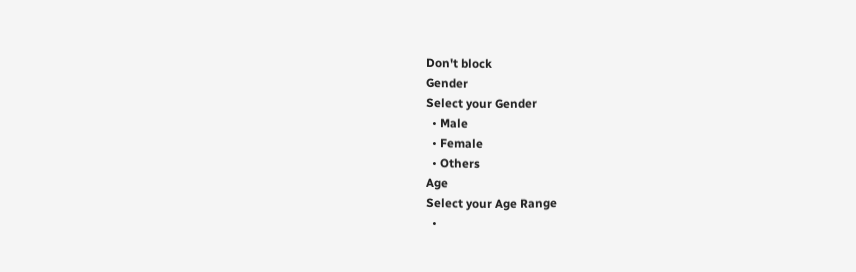Don't block
Gender
Select your Gender
  • Male
  • Female
  • Others
Age
Select your Age Range
  •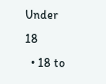Under 18
  • 18 to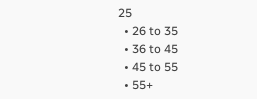25
  • 26 to 35
  • 36 to 45
  • 45 to 55
  • 55+